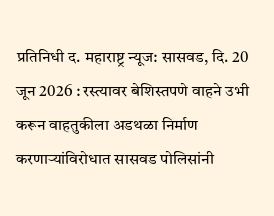प्रतिनिधी द. महाराष्ट्र न्यूज: सासवड, दि. 20 जून 2026 : रस्त्यावर बेशिस्तपणे वाहने उभी करून वाहतुकीला अडथळा निर्माण करणाऱ्यांविरोधात सासवड पोलिसांनी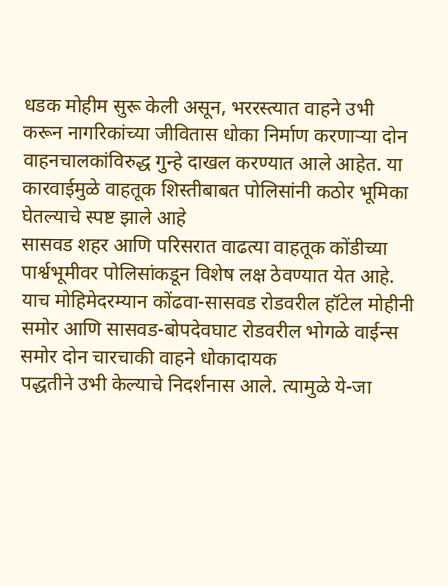धडक मोहीम सुरू केली असून, भररस्त्यात वाहने उभी करून नागरिकांच्या जीवितास धोका निर्माण करणाऱ्या दोन वाहनचालकांविरुद्ध गुन्हे दाखल करण्यात आले आहेत. या कारवाईमुळे वाहतूक शिस्तीबाबत पोलिसांनी कठोर भूमिका घेतल्याचे स्पष्ट झाले आहे
सासवड शहर आणि परिसरात वाढत्या वाहतूक कोंडीच्या पार्श्वभूमीवर पोलिसांकडून विशेष लक्ष ठेवण्यात येत आहे. याच मोहिमेदरम्यान कोंढवा-सासवड रोडवरील हॉटेल मोहीनी समोर आणि सासवड-बोपदेवघाट रोडवरील भोगळे वाईन्स समोर दोन चारचाकी वाहने धोकादायक
पद्धतीने उभी केल्याचे निदर्शनास आले. त्यामुळे ये-जा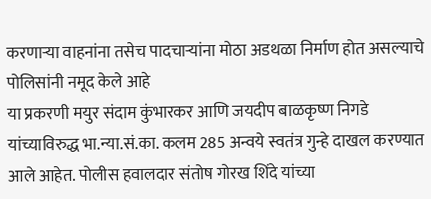करणाऱ्या वाहनांना तसेच पादचाऱ्यांना मोठा अडथळा निर्माण होत असल्याचे पोलिसांनी नमूद केले आहे
या प्रकरणी मयुर संदाम कुंभारकर आणि जयदीप बाळकृष्ण निगडे यांच्याविरुद्ध भा.न्या.सं.का. कलम 285 अन्वये स्वतंत्र गुन्हे दाखल करण्यात आले आहेत. पोलीस हवालदार संतोष गोरख शिंदे यांच्या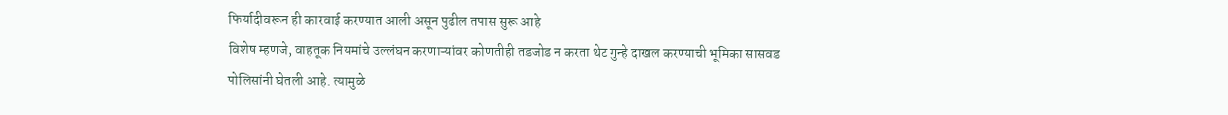फिर्यादीवरून ही कारवाई करण्यात आली असून पुढील तपास सुरू आहे
विशेष म्हणजे, वाहतूक नियमांचे उल्लंघन करणाऱ्यांवर कोणतीही तडजोड न करता थेट गुन्हे दाखल करण्याची भूमिका सासवड पोलिसांनी घेतली आहे. त्यामुळे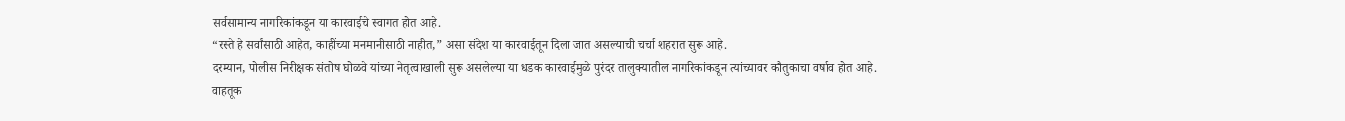सर्वसामान्य नागरिकांकडून या कारवाईचे स्वागत होत आहे.
“रस्ते हे सर्वांसाठी आहेत, काहींच्या मनमानीसाठी नाहीत,” असा संदेश या कारवाईतून दिला जात असल्याची चर्चा शहरात सुरू आहे.
दरम्यान, पोलीस निरीक्षक संतोष घोळवे यांच्या नेतृत्वाखाली सुरू असलेल्या या धडक कारवाईमुळे पुरंदर तालुक्यातील नागरिकांकडून त्यांच्यावर कौतुकाचा वर्षाव होत आहे.
वाहतूक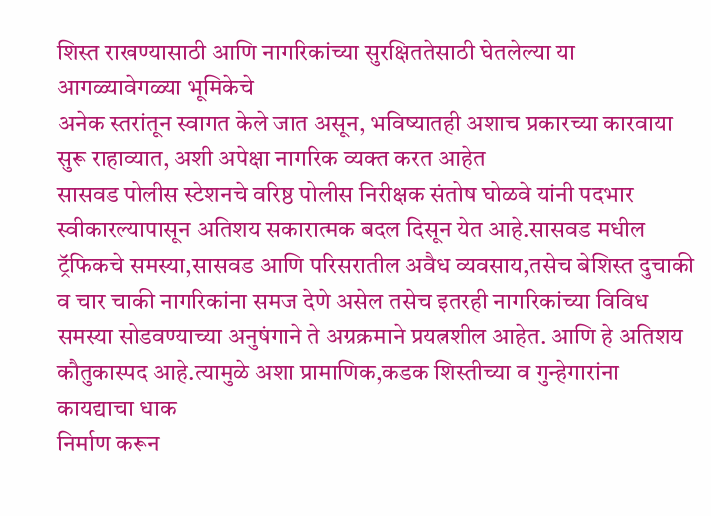शिस्त राखण्यासाठी आणि नागरिकांच्या सुरक्षिततेसाठी घेतलेल्या या आगळ्यावेगळ्या भूमिकेचे
अनेक स्तरांतून स्वागत केले जात असून, भविष्यातही अशाच प्रकारच्या कारवाया सुरू राहाव्यात, अशी अपेक्षा नागरिक व्यक्त करत आहेत
सासवड पोलीस स्टेशनचे वरिष्ठ पोलीस निरीक्षक संतोष घोळवे यांनी पदभार स्वीकारल्यापासून अतिशय सकारात्मक बदल दिसून येत आहे.सासवड मधील ट्रॅफिकचे समस्या,सासवड आणि परिसरातील अवैध व्यवसाय,तसेच बेशिस्त दुचाकी व चार चाकी नागरिकांना समज देणे असेल तसेच इतरही नागरिकांच्या विविध
समस्या सोडवण्याच्या अनुषंगाने ते अग्रक्रमाने प्रयत्नशील आहेत. आणि हे अतिशय कौतुकास्पद आहे.त्यामुळे अशा प्रामाणिक,कडक शिस्तीच्या व गुन्हेगारांना कायद्याचा धाक
निर्माण करून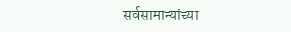सर्वसामान्यांच्या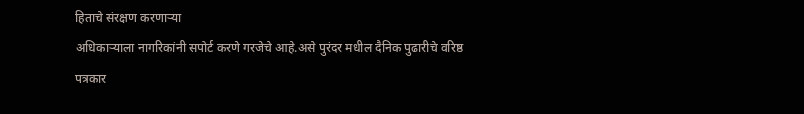हिताचे संरक्षण करणाऱ्या
अधिकाऱ्याला नागरिकांनी सपोर्ट करणे गरजेचे आहे.असे पुरंदर मधील दैनिक पुढारीचे वरिष्ठ पत्रकार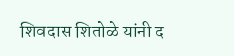शिवदास शितोळे यांनी द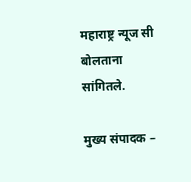महाराष्ट्र न्यूज सी बोलताना सांगितले.

मुख्य संपादक –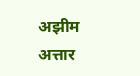अझीम अत्तार